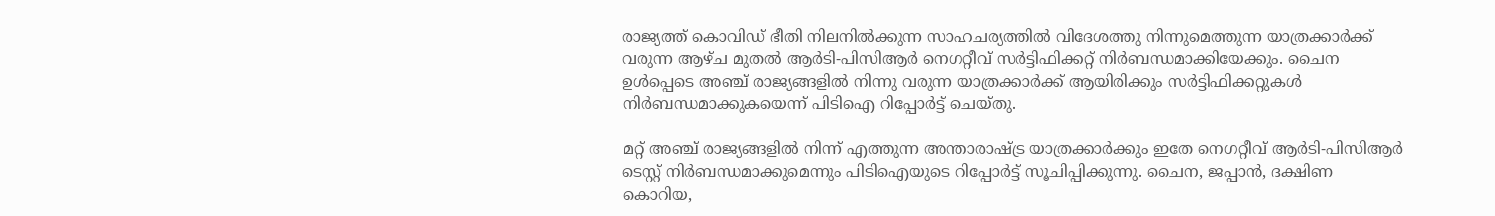രാജ്യത്ത് കൊവിഡ് ഭീതി നിലനിൽക്കുന്ന സാഹചര്യത്തിൽ വിദേശത്തു നിന്നുമെത്തുന്ന യാത്രക്കാർക്ക് വരുന്ന ആഴ്ച മുതൽ ആർടി-പിസിആർ നെഗറ്റീവ് സർട്ടിഫിക്കറ്റ് നിർബന്ധമാക്കിയേക്കും. ചൈന ഉൾപ്പെടെ അഞ്ച് രാജ്യങ്ങളിൽ നിന്നു വരുന്ന യാത്രക്കാർക്ക് ആയിരിക്കും സർട്ടിഫിക്കറ്റുകൾ നിർബന്ധമാക്കുകയെന്ന് പിടിഐ റിപ്പോർട്ട് ചെയ്തു.

മറ്റ് അഞ്ച് രാജ്യങ്ങളിൽ നിന്ന് എത്തുന്ന അന്താരാഷ്ട്ര യാത്രക്കാർക്കും ഇതേ നെഗറ്റീവ് ആർടി-പിസിആർ ടെസ്റ്റ് നിർബന്ധമാക്കുമെന്നും പിടിഐയുടെ റിപ്പോർട്ട് സൂചിപ്പിക്കുന്നു. ചൈന, ജപ്പാൻ, ദക്ഷിണ കൊറിയ,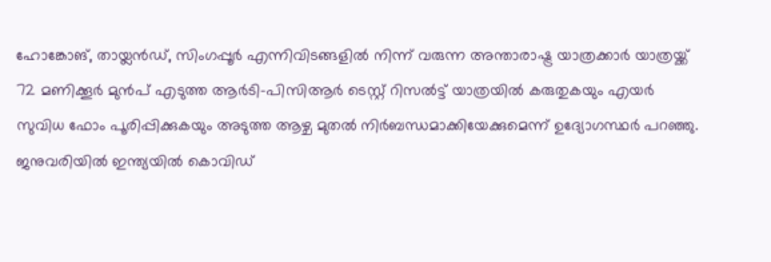ഹോങ്കോങ്, തായ്ലൻഡ്, സിംഗപ്പൂർ എന്നിവിടങ്ങളിൽ നിന്ന് വരുന്ന അന്താരാഷ്ട്ര യാത്രക്കാർ യാത്രയ്ക്ക് 72 മണിക്കൂർ മുൻപ് എടുത്ത ആർടി-പിസിആർ ടെസ്റ്റ് റിസൽട്ട് യാത്രയിൽ കരുതുകയും എയർ സുവിധ ഫോം പൂരിപ്പിക്കുകയും അടുത്ത ആഴ്ച മുതൽ നിർബന്ധമാക്കിയേക്കുമെന്ന് ഉദ്യോഗസ്ഥർ പറഞ്ഞു.
ജനുവരിയിൽ ഇന്ത്യയിൽ കൊവിഡ്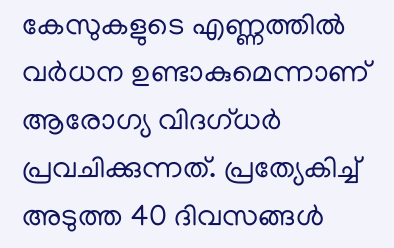കേസുകളുടെ എണ്ണത്തിൽ വർധന ഉണ്ടാകുമെന്നാണ് ആരോഗ്യ വിദഗ്ധർ പ്രവചിക്കുന്നത്. പ്രത്യേകിച്ച് അടുത്ത 40 ദിവസങ്ങൾ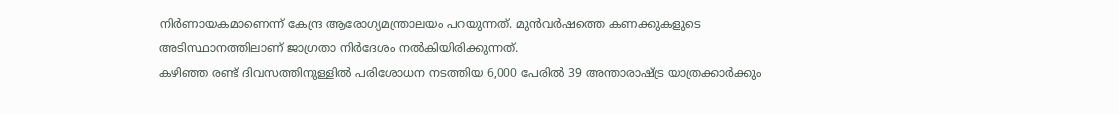നിർണായകമാണെന്ന് കേന്ദ്ര ആരോഗ്യമന്ത്രാലയം പറയുന്നത്. മുൻവർഷത്തെ കണക്കുകളുടെ അടിസ്ഥാനത്തിലാണ് ജാഗ്രതാ നിർദേശം നൽകിയിരിക്കുന്നത്.
കഴിഞ്ഞ രണ്ട് ദിവസത്തിനുള്ളിൽ പരിശോധന നടത്തിയ 6,000 പേരിൽ 39 അന്താരാഷ്ട്ര യാത്രക്കാർക്കും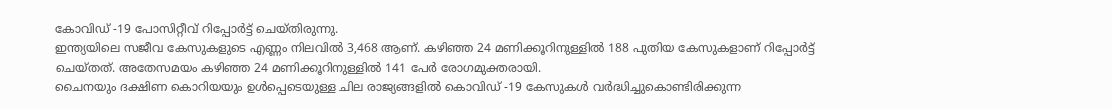കോവിഡ് -19 പോസിറ്റീവ് റിപ്പോർട്ട് ചെയ്തിരുന്നു.
ഇന്ത്യയിലെ സജീവ കേസുകളുടെ എണ്ണം നിലവിൽ 3,468 ആണ്. കഴിഞ്ഞ 24 മണിക്കൂറിനുള്ളിൽ 188 പുതിയ കേസുകളാണ് റിപ്പോർട്ട് ചെയ്തത്. അതേസമയം കഴിഞ്ഞ 24 മണിക്കൂറിനുള്ളിൽ 141 പേർ രോഗമുക്തരായി.
ചൈനയും ദക്ഷിണ കൊറിയയും ഉൾപ്പെടെയുള്ള ചില രാജ്യങ്ങളിൽ കൊവിഡ് -19 കേസുകൾ വർദ്ധിച്ചുകൊണ്ടിരിക്കുന്ന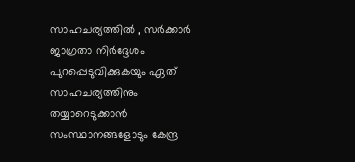സാഹചര്യത്തിൽ , സർക്കാർ ജാഗ്രതാ നിർദ്ദേശം പുറപ്പെടുവിക്കുകയും ഏത് സാഹചര്യത്തിനും തയ്യാറെടുക്കാൻ സംസ്ഥാനങ്ങളോടും കേന്ദ്ര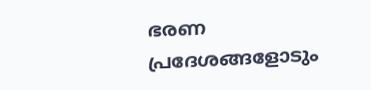ഭരണ പ്രദേശങ്ങളോടും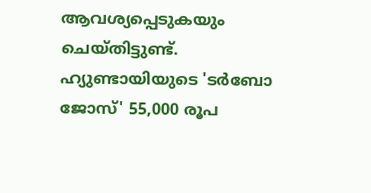ആവശ്യപ്പെടുകയും ചെയ്തിട്ടുണ്ട്.
ഹ്യുണ്ടായിയുടെ 'ടർബോ ജോസ്' 55,000 രൂപ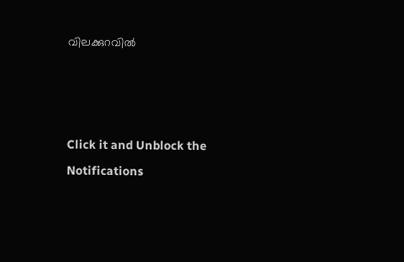വിലക്കുറവിൽ



Click it and Unblock the Notifications